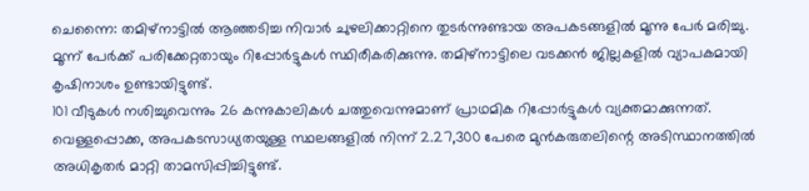ചെന്നൈ: തമിഴ്നാട്ടിൽ ആഞ്ഞടിച്ച നിവാർ ചുഴലിക്കാറ്റിനെ തുടർന്നുണ്ടായ അപകടങ്ങളിൽ മൂന്നു പേർ മരിച്ചു. മൂന്ന് പേർക്ക് പരിക്കേറ്റതായും റിപ്പോർട്ടുകൾ സ്ഥിരീകരിക്കുന്നു. തമിഴ്നാട്ടിലെ വടക്കൻ ജില്ലകളിൽ വ്യാപകമായി കൃഷിനാശം ഉണ്ടായിട്ടുണ്ട്.
101 വീടുകൾ നശിച്ചുവെന്നും 26 കന്നുകാലികൾ ചത്തുവെന്നുമാണ് പ്രാഥമിക റിപ്പോർട്ടുകൾ വ്യക്തമാക്കുന്നത്. വെള്ളപ്പൊക്ക, അപകടസാധ്യതയുള്ള സ്ഥലങ്ങളിൽ നിന്ന് 2.27,300 പേരെ മുൻകരുതലിന്റെ അടിസ്ഥാനത്തിൽ അധികൃതർ മാറ്റി താമസിപ്പിച്ചിട്ടുണ്ട്.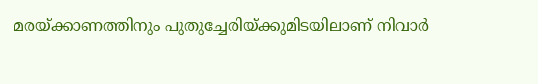മരയ്ക്കാണത്തിനും പുതുച്ചേരിയ്ക്കുമിടയിലാണ് നിവാർ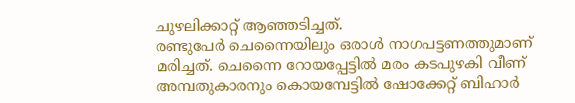ചുഴലിക്കാറ്റ് ആഞ്ഞടിച്ചത്.
രണ്ടുപേർ ചെന്നൈയിലും ഒരാൾ നാഗപട്ടണത്തുമാണ് മരിച്ചത്. ചെന്നൈ റോയപ്പേട്ടിൽ മരം കടപുഴകി വീണ് അമ്പതുകാരനും കൊയമ്പേട്ടിൽ ഷോക്കേറ്റ് ബിഹാർ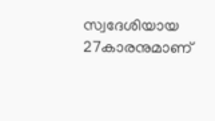സ്വദേശിയായ 27കാരനുമാണ്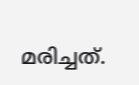മരിച്ചത്.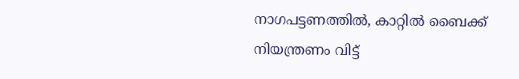നാഗപട്ടണത്തിൽ, കാറ്റിൽ ബൈക്ക് നിയന്ത്രണം വിട്ട്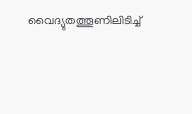വൈദ്യുതത്തൂണിലിടിച്ച്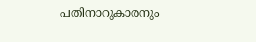പതിനാറുകാരനും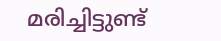മരിച്ചിട്ടുണ്ട്